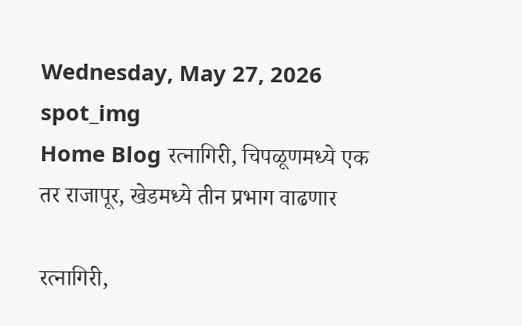Wednesday, May 27, 2026
spot_img
Home Blog रत्नागिरी, चिपळूणमध्ये एक तर राजापूर, खेडमध्ये तीन प्रभाग वाढणार

रत्नागिरी,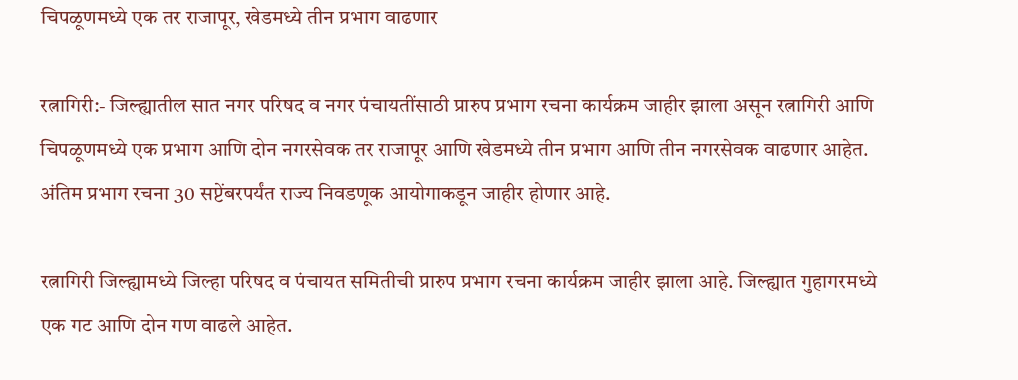चिपळूणमध्ये एक तर राजापूर, खेडमध्ये तीन प्रभाग वाढणार

रत्नागिरी:- जिल्ह्यातील सात नगर परिषद व नगर पंचायतींसाठी प्रारुप प्रभाग रचना कार्यक्रम जाहीर झाला असून रत्नागिरी आणि चिपळूणमध्ये एक प्रभाग आणि दोन नगरसेवक तर राजापूर आणि खेडमध्ये तीन प्रभाग आणि तीन नगरसेवक वाढणार आहेत. अंतिम प्रभाग रचना 30 सप्टेंबरपर्यंत राज्य निवडणूक आयोगाकडून जाहीर होणार आहे.

रत्नागिरी जिल्ह्यामध्ये जिल्हा परिषद व पंचायत समितीची प्रारुप प्रभाग रचना कार्यक्रम जाहीर झाला आहे. जिल्ह्यात गुहागरमध्ये एक गट आणि दोन गण वाढले आहेत.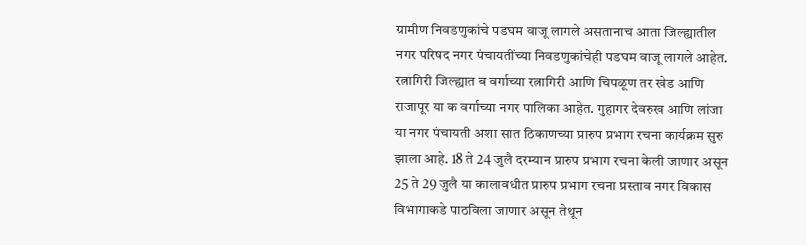ग्रामीण निवडणुकांचे पडघम वाजू लागले असतानाच आता जिल्ह्यातील नगर परिषद नगर पंचायतींच्या निवडणुकांचेही पडघम वाजू लागले आहेत. रत्नागिरी जिल्ह्यात ब वर्गाच्या रत्नागिरी आणि चिपळूण तर खेड आणि राजापूर या क वर्गाच्या नगर पालिका आहेत. गुहागर देवरुख आणि लांजा या नगर पंचायती अशा सात ठिकाणच्या प्रारुप प्रभाग रचना कार्यक्रम सुरु झाला आहे. 18 ते 24 जुलै दरम्यान प्रारुप प्रभाग रचना केली जाणार असून 25 ते 29 जुलै या कालावधीत प्रारुप प्रभाग रचना प्रस्ताव नगर विकास विभागाकडे पाठविला जाणार असून तेथून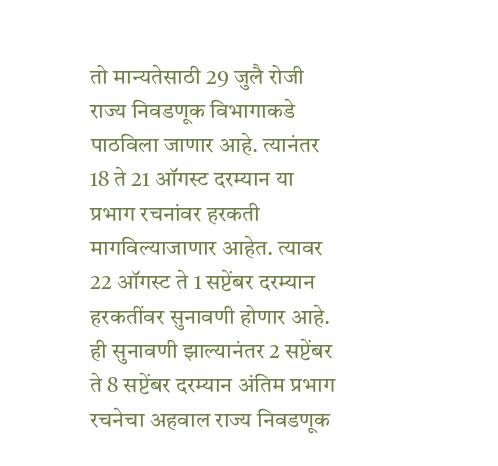तो मान्यतेसाठी 29 जुलै रोजी राज्य निवडणूक विभागाकडे पाठविला जाणार आहे. त्यानंतर 18 ते 21 ऑगस्ट दरम्यान या प्रभाग रचनांवर हरकती मागविल्याजाणार आहेत. त्यावर 22 ऑगस्ट ते 1 सप्टेंबर दरम्यान हरकतींवर सुनावणी होणार आहे. ही सुनावणी झाल्यानंतर 2 सप्टेंबर ते 8 सप्टेंबर दरम्यान अंतिम प्रभाग रचनेचा अहवाल राज्य निवडणूक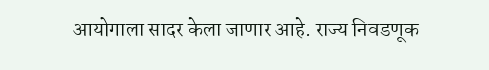आयोगाला सादर केला जाणार आहे. राज्य निवडणूक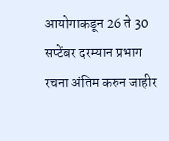आयोगाकडून 26 ते 30 सप्टेंबर दरम्यान प्रभाग रचना अंतिम करुन जाहीर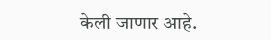केली जाणार आहे.